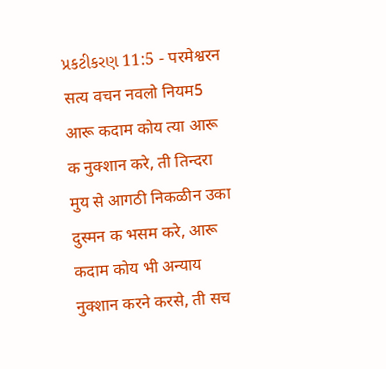પ્રકટીકરણ 11:5 - परमेश्वरन सत्य वचन नवलो नियम5 आरू कदाम कोय त्या आरू क नुक्शान करे, ती तिन्दरा मुय से आगठी निकळीन उका दुस्मन क भसम करे, आरू कदाम कोय भी अन्याय नुक्शान करने करसे, ती सच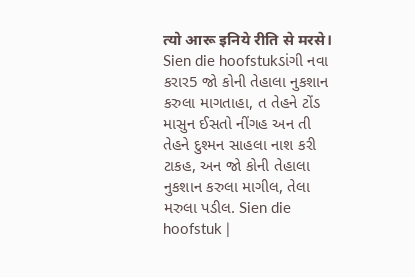त्यो आरू इनिये रीति से मरसे। Sien die hoofstukડાંગી નવા કરાર5 જો કોની તેહાલા નુકશાન કરુલા માગતાહા, ત તેહને ટોંડ માસુન ઈસતો નીંગહ અન તી તેહને દુશ્મન સાહલા નાશ કરી ટાકહ, અન જો કોની તેહાલા નુકશાન કરુલા માગીલ, તેલા મરુલા પડીલ. Sien die hoofstuk |